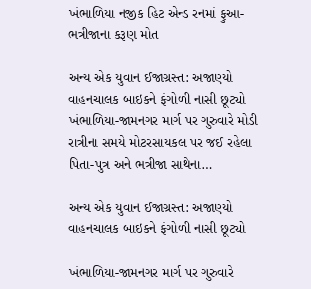ખંભાળિયા નજીક હિટ એન્ડ રનમાં ફુઆ-ભત્રીજાના કરૂણ મોત

અન્ય એક યુવાન ઈજાગ્રસ્ત: અજાણ્યો વાહનચાલક બાઇકને ફંગોળી નાસી છૂટ્યો ખંભાળિયા-જામનગર માર્ગ પર ગુરુવારે મોડી રાત્રીના સમયે મોટરસાયકલ પર જઈ રહેલા પિતા-પુત્ર અને ભત્રીજા સાથેના…

અન્ય એક યુવાન ઈજાગ્રસ્ત: અજાણ્યો વાહનચાલક બાઇકને ફંગોળી નાસી છૂટ્યો

ખંભાળિયા-જામનગર માર્ગ પર ગુરુવારે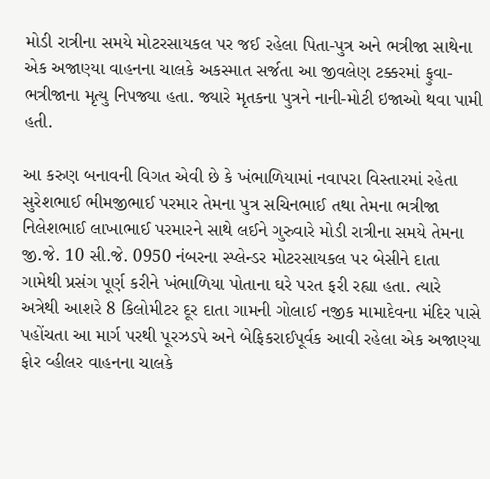મોડી રાત્રીના સમયે મોટરસાયકલ પર જઈ રહેલા પિતા-પુત્ર અને ભત્રીજા સાથેના એક અજાણ્યા વાહનના ચાલકે અકસ્માત સર્જતા આ જીવલેણ ટક્કરમાં ફુવા-ભત્રીજાના મૃત્યુ નિપજ્યા હતા. જ્યારે મૃતકના પુત્રને નાની-મોટી ઇજાઓ થવા પામી હતી.

આ કરુણ બનાવની વિગત એવી છે કે ખંભાળિયામાં નવાપરા વિસ્તારમાં રહેતા સુરેશભાઈ ભીમજીભાઈ પરમાર તેમના પુત્ર સચિનભાઈ તથા તેમના ભત્રીજા નિલેશભાઈ લાખાભાઈ પરમારને સાથે લઈને ગુરુવારે મોડી રાત્રીના સમયે તેમના જી.જે. 10 સી.જે. 0950 નંબરના સ્પ્લેન્ડર મોટરસાયકલ પર બેસીને દાતા ગામેથી પ્રસંગ પૂર્ણ કરીને ખંભાળિયા પોતાના ઘરે પરત ફરી રહ્યા હતા. ત્યારે અત્રેથી આશરે 8 કિલોમીટર દૂર દાતા ગામની ગોલાઈ નજીક મામાદેવના મંદિર પાસે પહોંચતા આ માર્ગ પરથી પૂરઝડપે અને બેફિકરાઈપૂર્વક આવી રહેલા એક અજાણ્યા ફોર વ્હીલર વાહનના ચાલકે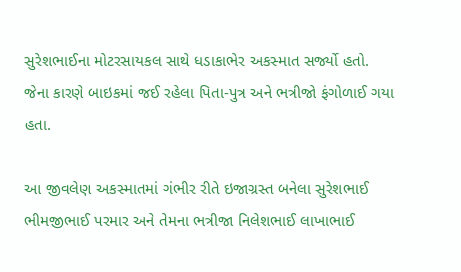સુરેશભાઈના મોટરસાયકલ સાથે ધડાકાભેર અકસ્માત સર્જ્યો હતો. જેના કારણે બાઇકમાં જઈ રહેલા પિતા-પુત્ર અને ભત્રીજો ફંગોળાઈ ગયા હતા.

આ જીવલેણ અકસ્માતમાં ગંભીર રીતે ઇજાગ્રસ્ત બનેલા સુરેશભાઈ ભીમજીભાઈ પરમાર અને તેમના ભત્રીજા નિલેશભાઈ લાખાભાઈ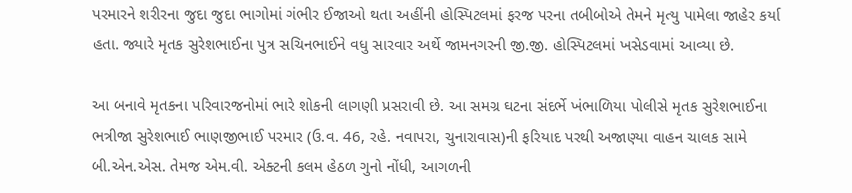પરમારને શરીરના જુદા જુદા ભાગોમાં ગંભીર ઈજાઓ થતા અહીંની હોસ્પિટલમાં ફરજ પરના તબીબોએ તેમને મૃત્યુ પામેલા જાહેર કર્યા હતા. જ્યારે મૃતક સુરેશભાઈના પુત્ર સચિનભાઈને વધુ સારવાર અર્થે જામનગરની જી.જી. હોસ્પિટલમાં ખસેડવામાં આવ્યા છે.

આ બનાવે મૃતકના પરિવારજનોમાં ભારે શોકની લાગણી પ્રસરાવી છે. આ સમગ્ર ઘટના સંદર્ભે ખંભાળિયા પોલીસે મૃતક સુરેશભાઈના ભત્રીજા સુરેશભાઈ ભાણજીભાઈ પરમાર (ઉ.વ. 46, રહે. નવાપરા, ચુનારાવાસ)ની ફરિયાદ પરથી અજાણ્યા વાહન ચાલક સામે બી.એન.એસ. તેમજ એમ.વી. એક્ટની કલમ હેઠળ ગુનો નોંધી, આગળની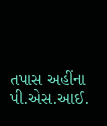તપાસ અહીંના પી.એસ.આઈ.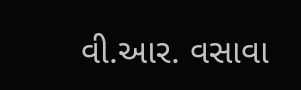વી.આર. વસાવા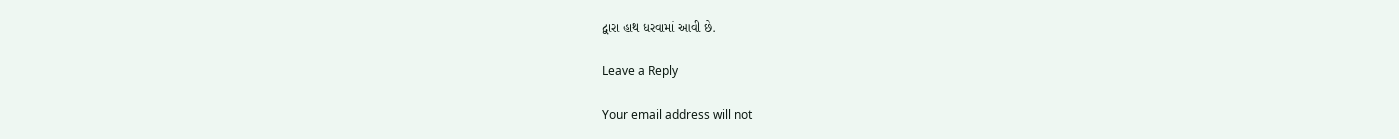દ્વારા હાથ ધરવામાં આવી છે.

Leave a Reply

Your email address will not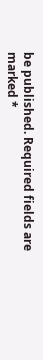be published. Required fields are marked *